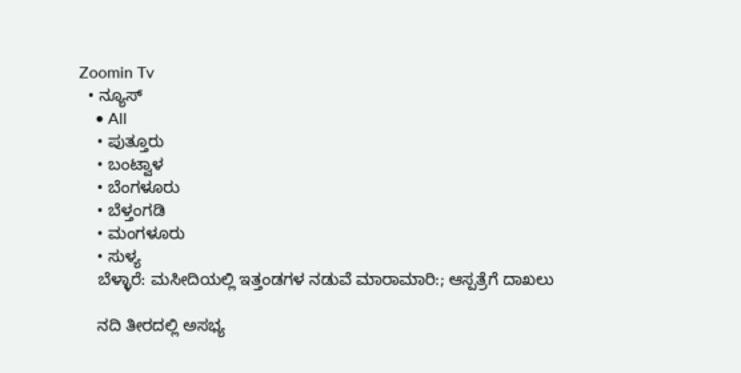Zoomin Tv
  • ನ್ಯೂಸ್
    • All
    • ಪುತ್ತೂರು
    • ಬಂಟ್ವಾಳ
    • ಬೆಂಗಳೂರು
    • ಬೆಳ್ತಂಗಡಿ
    • ಮಂಗಳೂರು
    • ಸುಳ್ಯ
    ಬೆಳ್ಳಾರೆ: ಮಸೀದಿಯಲ್ಲಿ ಇತ್ತಂಡಗಳ ನಡುವೆ ಮಾರಾಮಾರಿ:; ಆಸ್ಪತ್ರೆಗೆ ದಾಖಲು

    ನದಿ ತೀರದಲ್ಲಿ ಅಸಭ್ಯ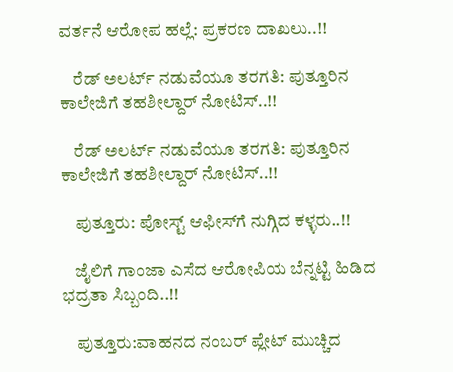ವರ್ತನೆ ಆರೋಪ ಹಲ್ಲೆ: ಪ್ರಕರಣ ದಾಖಲು..!!

    ರೆಡ್ ಅಲರ್ಟ್ ನಡುವೆಯೂ ತರಗತಿ: ಪುತ್ತೂರಿನ ಕಾಲೇಜಿಗೆ ತಹಶೀಲ್ದಾರ್ ನೋಟಿಸ್..!!

    ರೆಡ್ ಅಲರ್ಟ್ ನಡುವೆಯೂ ತರಗತಿ: ಪುತ್ತೂರಿನ ಕಾಲೇಜಿಗೆ ತಹಶೀಲ್ದಾರ್ ನೋಟಿಸ್..!!

    ಪುತ್ತೂರು: ಪೋಸ್ಟ್‌ ಆಫೀಸ್‌ಗೆ ನುಗ್ಗಿದ ಕಳ್ಳರು..!!

    ಜೈಲಿಗೆ ಗಾಂಜಾ ಎಸೆದ ಆರೋಪಿಯ ಬೆನ್ನಟ್ಟಿ ಹಿಡಿದ ಭದ್ರತಾ ಸಿಬ್ಬಂದಿ..!!

    ಪುತ್ತೂರು:ವಾಹನದ ನಂಬರ್ ಪ್ಲೇಟ್ ಮುಚ್ಚಿದ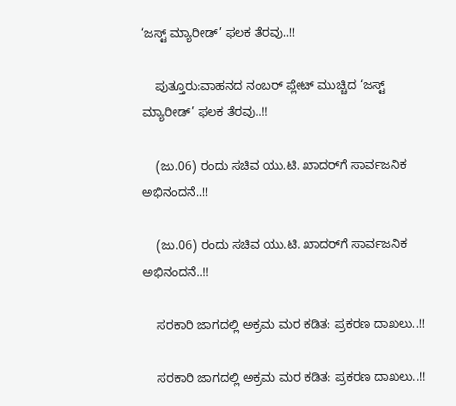‘ಜಸ್ಟ್ ಮ್ಯಾರೀಡ್’ ಫಲಕ ತೆರವು..!!

    ಪುತ್ತೂರು:ವಾಹನದ ನಂಬರ್ ಪ್ಲೇಟ್ ಮುಚ್ಚಿದ ‘ಜಸ್ಟ್ ಮ್ಯಾರೀಡ್’ ಫಲಕ ತೆರವು..!!

    (ಜು.06) ರಂದು ಸಚಿವ ಯು.ಟಿ. ಖಾದರ್‌ಗೆ ಸಾರ್ವಜನಿಕ ಅಭಿನಂದನೆ..!!

    (ಜು.06) ರಂದು ಸಚಿವ ಯು.ಟಿ. ಖಾದರ್‌ಗೆ ಸಾರ್ವಜನಿಕ ಅಭಿನಂದನೆ..!!

    ಸರಕಾರಿ ಜಾಗದಲ್ಲಿ ಅಕ್ರಮ ಮರ ಕಡಿತ: ಪ್ರಕರಣ ದಾಖಲು..!!

    ಸರಕಾರಿ ಜಾಗದಲ್ಲಿ ಅಕ್ರಮ ಮರ ಕಡಿತ: ಪ್ರಕರಣ ದಾಖಲು..!!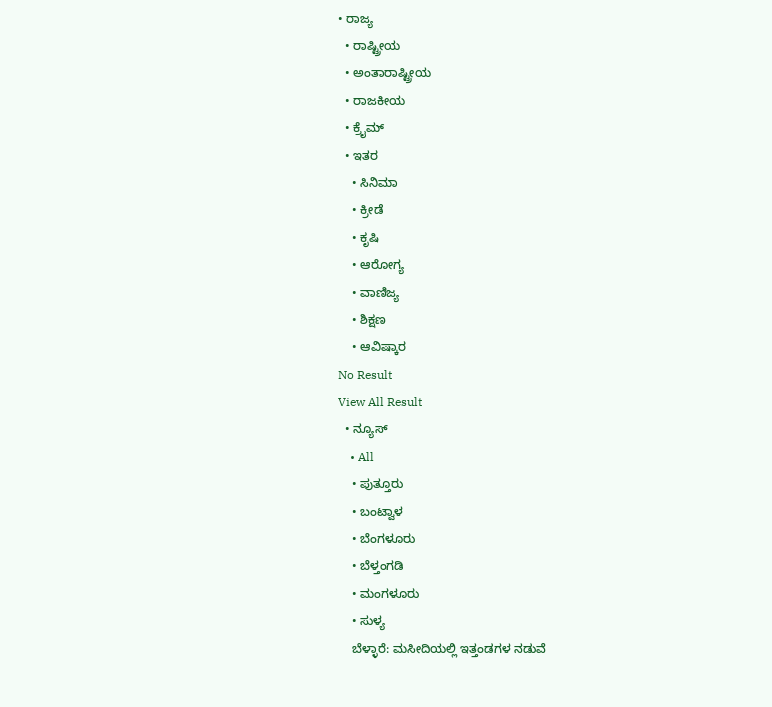• ರಾಜ್ಯ
  • ರಾಷ್ಟ್ರೀಯ
  • ಅಂತಾರಾಷ್ಟ್ರೀಯ
  • ರಾಜಕೀಯ
  • ಕ್ರೈಮ್
  • ಇತರ
    • ಸಿನಿಮಾ
    • ಕ್ರೀಡೆ
    • ಕೃಷಿ
    • ಆರೋಗ್ಯ
    • ವಾಣಿಜ್ಯ
    • ಶಿಕ್ಷಣ
    • ಆವಿಷ್ಕಾರ
No Result
View All Result
  • ನ್ಯೂಸ್
    • All
    • ಪುತ್ತೂರು
    • ಬಂಟ್ವಾಳ
    • ಬೆಂಗಳೂರು
    • ಬೆಳ್ತಂಗಡಿ
    • ಮಂಗಳೂರು
    • ಸುಳ್ಯ
    ಬೆಳ್ಳಾರೆ: ಮಸೀದಿಯಲ್ಲಿ ಇತ್ತಂಡಗಳ ನಡುವೆ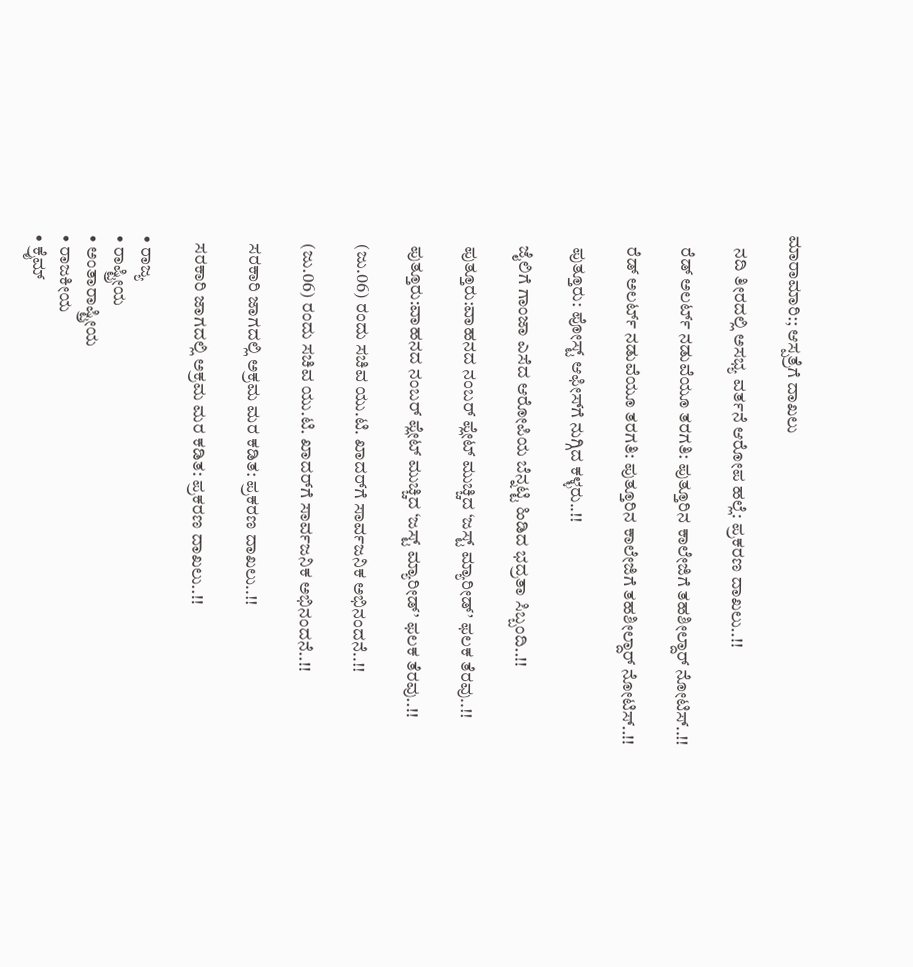ಮಾರಾಮಾರಿ:; ಆಸ್ಪತ್ರೆಗೆ ದಾಖಲು

    ನದಿ ತೀರದಲ್ಲಿ ಅಸಭ್ಯ ವರ್ತನೆ ಆರೋಪ ಹಲ್ಲೆ: ಪ್ರಕರಣ ದಾಖಲು..!!

    ರೆಡ್ ಅಲರ್ಟ್ ನಡುವೆಯೂ ತರಗತಿ: ಪುತ್ತೂರಿನ ಕಾಲೇಜಿಗೆ ತಹಶೀಲ್ದಾರ್ ನೋಟಿಸ್..!!

    ರೆಡ್ ಅಲರ್ಟ್ ನಡುವೆಯೂ ತರಗತಿ: ಪುತ್ತೂರಿನ ಕಾಲೇಜಿಗೆ ತಹಶೀಲ್ದಾರ್ ನೋಟಿಸ್..!!

    ಪುತ್ತೂರು: ಪೋಸ್ಟ್‌ ಆಫೀಸ್‌ಗೆ ನುಗ್ಗಿದ ಕಳ್ಳರು..!!

    ಜೈಲಿಗೆ ಗಾಂಜಾ ಎಸೆದ ಆರೋಪಿಯ ಬೆನ್ನಟ್ಟಿ ಹಿಡಿದ ಭದ್ರತಾ ಸಿಬ್ಬಂದಿ..!!

    ಪುತ್ತೂರು:ವಾಹನದ ನಂಬರ್ ಪ್ಲೇಟ್ ಮುಚ್ಚಿದ ‘ಜಸ್ಟ್ ಮ್ಯಾರೀಡ್’ ಫಲಕ ತೆರವು..!!

    ಪುತ್ತೂರು:ವಾಹನದ ನಂಬರ್ ಪ್ಲೇಟ್ ಮುಚ್ಚಿದ ‘ಜಸ್ಟ್ ಮ್ಯಾರೀಡ್’ ಫಲಕ ತೆರವು..!!

    (ಜು.06) ರಂದು ಸಚಿವ ಯು.ಟಿ. ಖಾದರ್‌ಗೆ ಸಾರ್ವಜನಿಕ ಅಭಿನಂದನೆ..!!

    (ಜು.06) ರಂದು ಸಚಿವ ಯು.ಟಿ. ಖಾದರ್‌ಗೆ ಸಾರ್ವಜನಿಕ ಅಭಿನಂದನೆ..!!

    ಸರಕಾರಿ ಜಾಗದಲ್ಲಿ ಅಕ್ರಮ ಮರ ಕಡಿತ: ಪ್ರಕರಣ ದಾಖಲು..!!

    ಸರಕಾರಿ ಜಾಗದಲ್ಲಿ ಅಕ್ರಮ ಮರ ಕಡಿತ: ಪ್ರಕರಣ ದಾಖಲು..!!

  • ರಾಜ್ಯ
  • ರಾಷ್ಟ್ರೀಯ
  • ಅಂತಾರಾಷ್ಟ್ರೀಯ
  • ರಾಜಕೀಯ
  • ಕ್ರೈಮ್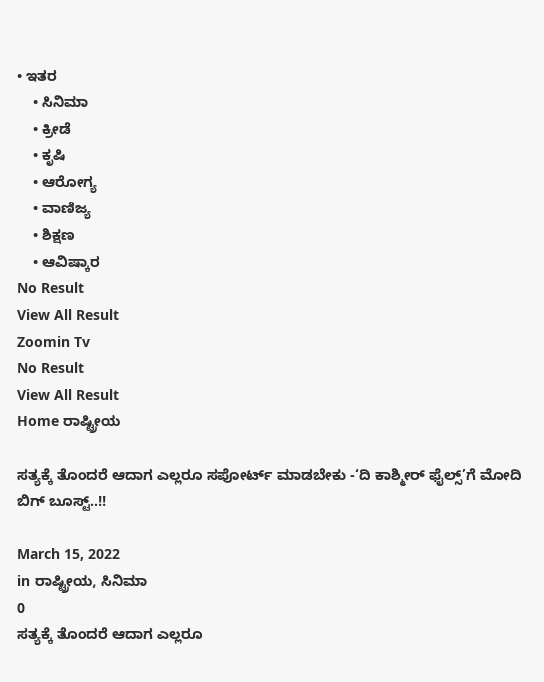• ಇತರ
    • ಸಿನಿಮಾ
    • ಕ್ರೀಡೆ
    • ಕೃಷಿ
    • ಆರೋಗ್ಯ
    • ವಾಣಿಜ್ಯ
    • ಶಿಕ್ಷಣ
    • ಆವಿಷ್ಕಾರ
No Result
View All Result
Zoomin Tv
No Result
View All Result
Home ರಾಷ್ಟ್ರೀಯ

ಸತ್ಯಕ್ಕೆ ತೊಂದರೆ ಆದಾಗ ಎಲ್ಲರೂ ಸಪೋರ್ಟ್ ಮಾಡಬೇಕು -‘ದಿ ಕಾಶ್ಮೀರ್ ಫೈಲ್ಸ್’ಗೆ ಮೋದಿ ಬಿಗ್ ಬೂಸ್ಟ್..!!

March 15, 2022
in ರಾಷ್ಟ್ರೀಯ, ಸಿನಿಮಾ
0
ಸತ್ಯಕ್ಕೆ ತೊಂದರೆ ಆದಾಗ ಎಲ್ಲರೂ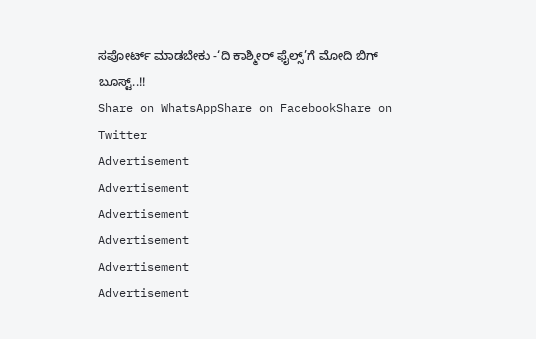ಸಪೋರ್ಟ್ ಮಾಡಬೇಕು -‘ದಿ ಕಾಶ್ಮೀರ್ ಫೈಲ್ಸ್’ಗೆ ಮೋದಿ ಬಿಗ್ ಬೂಸ್ಟ್..!!
Share on WhatsAppShare on FacebookShare on Twitter
Advertisement
Advertisement
Advertisement
Advertisement
Advertisement
Advertisement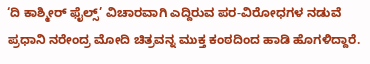‘ದಿ ಕಾಶ್ಮೀರ್ ಫೈಲ್ಸ್’ ವಿಚಾರವಾಗಿ ಎದ್ದಿರುವ ಪರ-ವಿರೋಧಗಳ ನಡುವೆ ಪ್ರಧಾನಿ ನರೇಂದ್ರ ಮೋದಿ ಚಿತ್ರವನ್ನ ಮುಕ್ತ ಕಂಠದಿಂದ ಹಾಡಿ ಹೊಗಳಿದ್ದಾರೆ.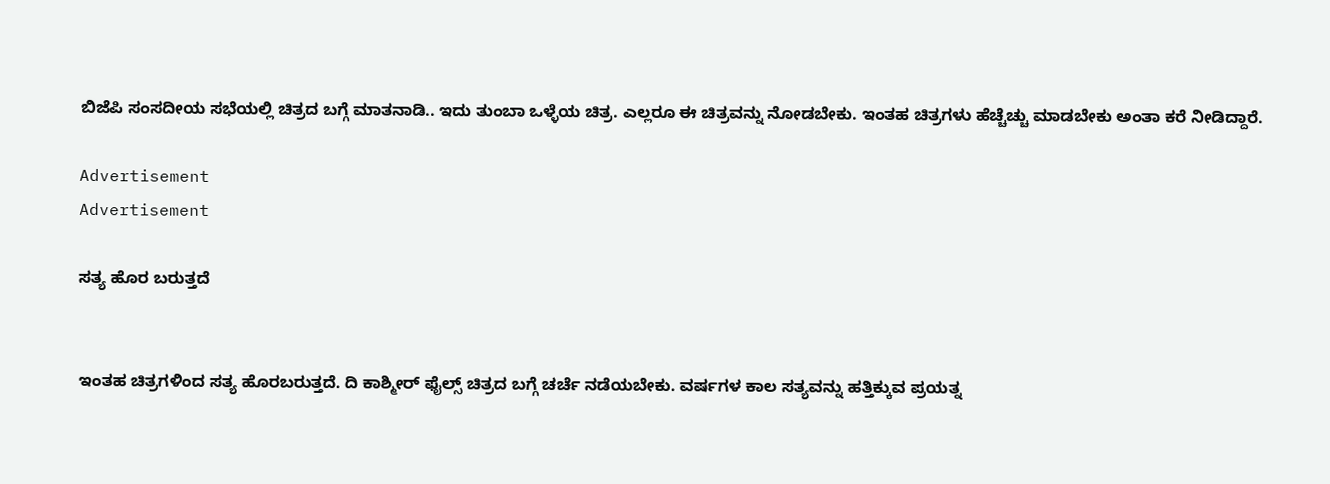ಬಿಜೆಪಿ ಸಂಸದೀಯ ಸಭೆಯಲ್ಲಿ ಚಿತ್ರದ ಬಗ್ಗೆ ಮಾತನಾಡಿ.. ಇದು ತುಂಬಾ ಒಳ್ಳೆಯ ಚಿತ್ರ. ಎಲ್ಲರೂ ಈ ಚಿತ್ರವನ್ನು ನೋಡಬೇಕು. ಇಂತಹ ಚಿತ್ರಗಳು ಹೆಚ್ಚೆಚ್ಚು ಮಾಡಬೇಕು ಅಂತಾ ಕರೆ ನೀಡಿದ್ದಾರೆ.

Advertisement
Advertisement

ಸತ್ಯ ಹೊರ ಬರುತ್ತದೆ


ಇಂತಹ ಚಿತ್ರಗಳಿಂದ ಸತ್ಯ ಹೊರಬರುತ್ತದೆ. ದಿ ಕಾಶ್ಮೀರ್ ಫೈಲ್ಸ್ ಚಿತ್ರದ ಬಗ್ಗೆ ಚರ್ಚೆ ನಡೆಯಬೇಕು. ವರ್ಷಗಳ ಕಾಲ ಸತ್ಯವನ್ನು ಹತ್ತಿಕ್ಕುವ ಪ್ರಯತ್ನ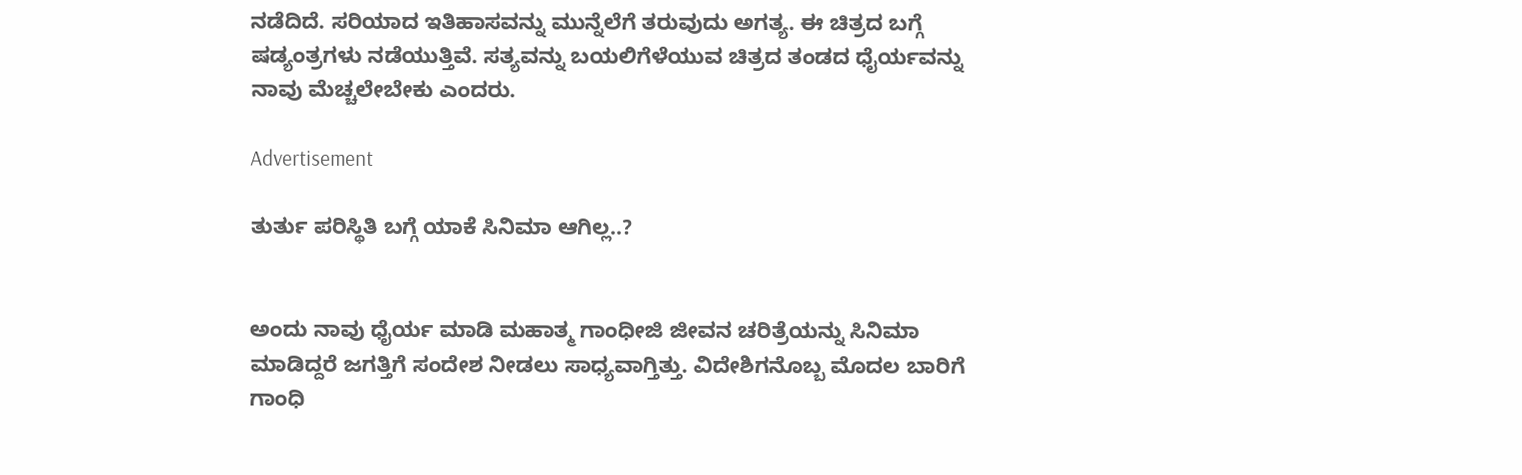ನಡೆದಿದೆ. ಸರಿಯಾದ ಇತಿಹಾಸವನ್ನು ಮುನ್ನೆಲೆಗೆ ತರುವುದು ಅಗತ್ಯ. ಈ ಚಿತ್ರದ ಬಗ್ಗೆ ಷಡ್ಯಂತ್ರಗಳು ನಡೆಯುತ್ತಿವೆ. ಸತ್ಯವನ್ನು ಬಯಲಿಗೆಳೆಯುವ ಚಿತ್ರದ ತಂಡದ ಧೈರ್ಯವನ್ನು ನಾವು ಮೆಚ್ಚಲೇಬೇಕು ಎಂದರು.

Advertisement

ತುರ್ತು ಪರಿಸ್ಥಿತಿ ಬಗ್ಗೆ ಯಾಕೆ ಸಿನಿಮಾ ಆಗಿಲ್ಲ..?


ಅಂದು ನಾವು ಧೈರ್ಯ ಮಾಡಿ ಮಹಾತ್ಮ ಗಾಂಧೀಜಿ ಜೀವನ ಚರಿತ್ರೆಯನ್ನು ಸಿನಿಮಾ ಮಾಡಿದ್ದರೆ ಜಗತ್ತಿಗೆ ಸಂದೇಶ ನೀಡಲು ಸಾಧ್ಯವಾಗ್ತಿತ್ತು. ವಿದೇಶಿಗನೊಬ್ಬ ಮೊದಲ ಬಾರಿಗೆ ಗಾಂಧಿ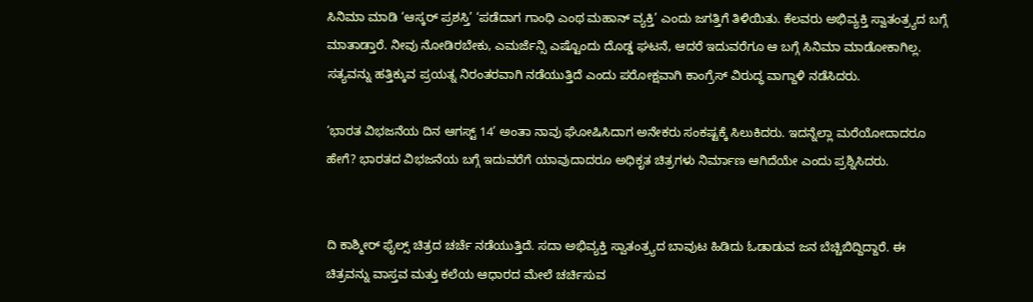ಸಿನಿಮಾ ಮಾಡಿ ‘ಆಸ್ಕರ್ ಪ್ರಶಸ್ತಿ’ ‘ಪಡೆದಾಗ ಗಾಂಧಿ ಎಂಥ ಮಹಾನ್ ವ್ಯಕ್ತಿ’ ಎಂದು ಜಗತ್ತಿಗೆ ತಿಳಿಯಿತು. ಕೆಲವರು ಅಭಿವ್ಯಕ್ತಿ ಸ್ವಾತಂತ್ರ್ಯದ ಬಗ್ಗೆ ಮಾತಾಡ್ತಾರೆ. ನೀವು ನೋಡಿರಬೇಕು, ಎಮರ್ಜೆನ್ಸಿ ಎಷ್ಟೊಂದು ದೊಡ್ಡ ಘಟನೆ, ಆದರೆ ಇದುವರೆಗೂ ಆ ಬಗ್ಗೆ ಸಿನಿಮಾ ಮಾಡೋಕಾಗಿಲ್ಲ. ಸತ್ಯವನ್ನು ಹತ್ತಿಕ್ಕುವ ಪ್ರಯತ್ನ ನಿರಂತರವಾಗಿ ನಡೆಯುತ್ತಿದೆ ಎಂದು ಪರೋಕ್ಷವಾಗಿ ಕಾಂಗ್ರೆಸ್ ವಿರುದ್ಧ ವಾಗ್ದಾಳಿ ನಡೆಸಿದರು.

‘ಭಾರತ ವಿಭಜನೆಯ ದಿನ ಆಗಸ್ಟ್ 14’ ಅಂತಾ ನಾವು ಘೋಷಿಸಿದಾಗ ಅನೇಕರು ಸಂಕಷ್ಟಕ್ಕೆ ಸಿಲುಕಿದರು. ಇದನ್ನೆಲ್ಲಾ ಮರೆಯೋದಾದರೂ ಹೇಗೆ? ಭಾರತದ ವಿಭಜನೆಯ ಬಗ್ಗೆ ಇದುವರೆಗೆ ಯಾವುದಾದರೂ ಅಧಿಕೃತ ಚಿತ್ರಗಳು ನಿರ್ಮಾಣ ಆಗಿದೆಯೇ ಎಂದು ಪ್ರಶ್ನಿಸಿದರು.


ದಿ ಕಾಶ್ಮೀರ್ ಫೈಲ್ಸ್ ಚಿತ್ರದ ಚರ್ಚೆ ನಡೆಯುತ್ತಿದೆ. ಸದಾ ಅಭಿವ್ಯಕ್ತಿ ಸ್ವಾತಂತ್ರ್ಯದ ಬಾವುಟ ಹಿಡಿದು ಓಡಾಡುವ ಜನ ಬೆಚ್ಚಿಬಿದ್ದಿದ್ದಾರೆ. ಈ ಚಿತ್ರವನ್ನು ವಾಸ್ತವ ಮತ್ತು ಕಲೆಯ ಆಧಾರದ ಮೇಲೆ ಚರ್ಚಿಸುವ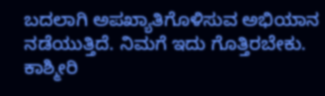ಬದಲಾಗಿ ಅಪಖ್ಯಾತಿಗೊಳಿಸುವ ಅಭಿಯಾನ ನಡೆಯುತ್ತಿದೆ. ನಿಮಗೆ ಇದು ಗೊತ್ತಿರಬೇಕು. ಕಾಶ್ಮೀರಿ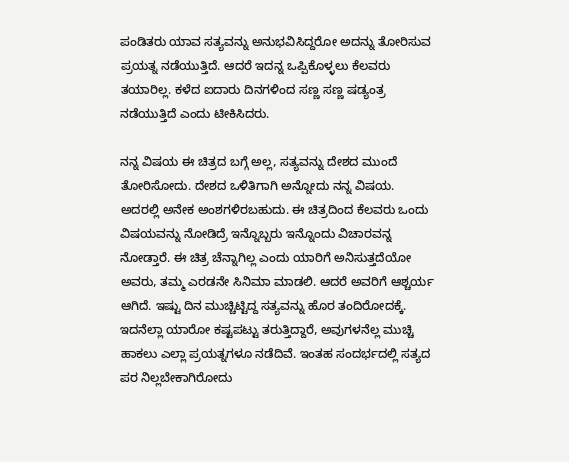ಪಂಡಿತರು ಯಾವ ಸತ್ಯವನ್ನು ಅನುಭವಿಸಿದ್ದರೋ ಅದನ್ನು ತೋರಿಸುವ ಪ್ರಯತ್ನ ನಡೆಯುತ್ತಿದೆ. ಆದರೆ ಇದನ್ನ ಒಪ್ಪಿಕೊಳ್ಳಲು ಕೆಲವರು ತಯಾರಿಲ್ಲ. ಕಳೆದ ಐದಾರು ದಿನಗಳಿಂದ ಸಣ್ಣ ಸಣ್ಣ ಷಡ್ಯಂತ್ರ ನಡೆಯುತ್ತಿದೆ ಎಂದು ಟೀಕಿಸಿದರು.

ನನ್ನ ವಿಷಯ ಈ ಚಿತ್ರದ ಬಗ್ಗೆ ಅಲ್ಲ, ಸತ್ಯವನ್ನು ದೇಶದ ಮುಂದೆ ತೋರಿಸೋದು. ದೇಶದ ಒಳಿತಿಗಾಗಿ ಅನ್ನೋದು ನನ್ನ ವಿಷಯ. ಅದರಲ್ಲಿ ಅನೇಕ ಅಂಶಗಳಿರಬಹುದು. ಈ ಚಿತ್ರದಿಂದ ಕೆಲವರು ಒಂದು ವಿಷಯವನ್ನು ನೋಡಿದ್ರೆ ಇನ್ನೊಬ್ಬರು ಇನ್ನೊಂದು ವಿಚಾರವನ್ನ ನೋಡ್ತಾರೆ. ಈ ಚಿತ್ರ ಚೆನ್ನಾಗಿಲ್ಲ ಎಂದು ಯಾರಿಗೆ ಅನಿಸುತ್ತದೆಯೋ ಅವರು, ತಮ್ಮ ಎರಡನೇ ಸಿನಿಮಾ ಮಾಡಲಿ. ಆದರೆ ಅವರಿಗೆ ಆಶ್ಚರ್ಯ ಆಗಿದೆ. ಇಷ್ಟು ದಿನ ಮುಚ್ಚಿಟ್ಟಿದ್ದ ಸತ್ಯವನ್ನು ಹೊರ ತಂದಿರೋದಕ್ಕೆ. ಇದನೆಲ್ಲಾ ಯಾರೋ ಕಷ್ಟಪಟ್ಟು ತರುತ್ತಿದ್ದಾರೆ, ಅವುಗಳನೆಲ್ಲ ಮುಚ್ಚಿ ಹಾಕಲು ಎಲ್ಲಾ ಪ್ರಯತ್ನಗಳೂ ನಡೆದಿವೆ. ಇಂತಹ ಸಂದರ್ಭದಲ್ಲಿ ಸತ್ಯದ ಪರ ನಿಲ್ಲಬೇಕಾಗಿರೋದು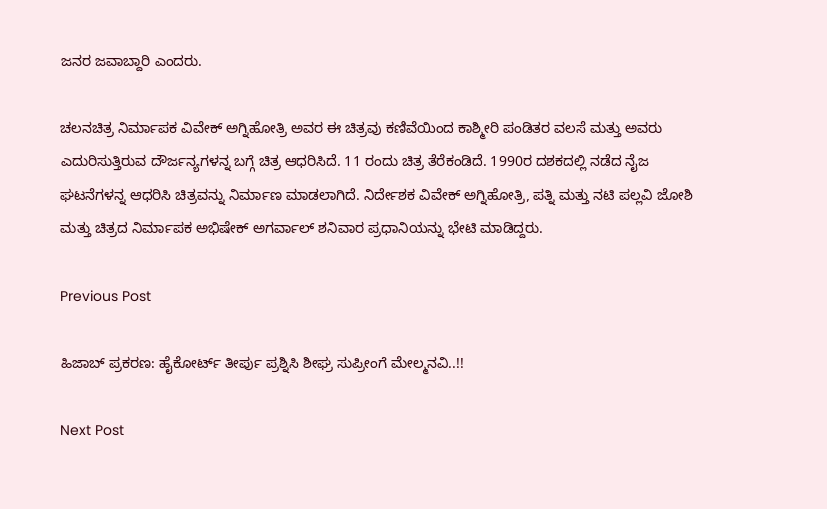ಜನರ ಜವಾಬ್ದಾರಿ ಎಂದರು.

ಚಲನಚಿತ್ರ ನಿರ್ಮಾಪಕ ವಿವೇಕ್ ಅಗ್ನಿಹೋತ್ರಿ ಅವರ ಈ ಚಿತ್ರವು ಕಣಿವೆಯಿಂದ ಕಾಶ್ಮೀರಿ ಪಂಡಿತರ ವಲಸೆ ಮತ್ತು ಅವರು ಎದುರಿಸುತ್ತಿರುವ ದೌರ್ಜನ್ಯಗಳನ್ನ ಬಗ್ಗೆ ಚಿತ್ರ ಆಧರಿಸಿದೆ. 11 ರಂದು ಚಿತ್ರ ತೆರೆಕಂಡಿದೆ. 1990ರ ದಶಕದಲ್ಲಿ ನಡೆದ ನೈಜ ಘಟನೆಗಳನ್ನ ಆಧರಿಸಿ ಚಿತ್ರವನ್ನು ನಿರ್ಮಾಣ ಮಾಡಲಾಗಿದೆ. ನಿರ್ದೇಶಕ ವಿವೇಕ್ ಅಗ್ನಿಹೋತ್ರಿ, ಪತ್ನಿ ಮತ್ತು ನಟಿ ಪಲ್ಲವಿ ಜೋಶಿ ಮತ್ತು ಚಿತ್ರದ ನಿರ್ಮಾಪಕ ಅಭಿಷೇಕ್ ಅಗರ್ವಾಲ್ ಶನಿವಾರ ಪ್ರಧಾನಿಯನ್ನು ಭೇಟಿ ಮಾಡಿದ್ದರು.

Previous Post

ಹಿಜಾಬ್‌ ಪ್ರಕರಣ: ಹೈಕೋರ್ಟ್‌ ತೀರ್ಪು ಪ್ರಶ್ನಿಸಿ ಶೀಘ್ರ ಸುಪ್ರೀಂಗೆ ಮೇಲ್ಮನವಿ..!!

Next Post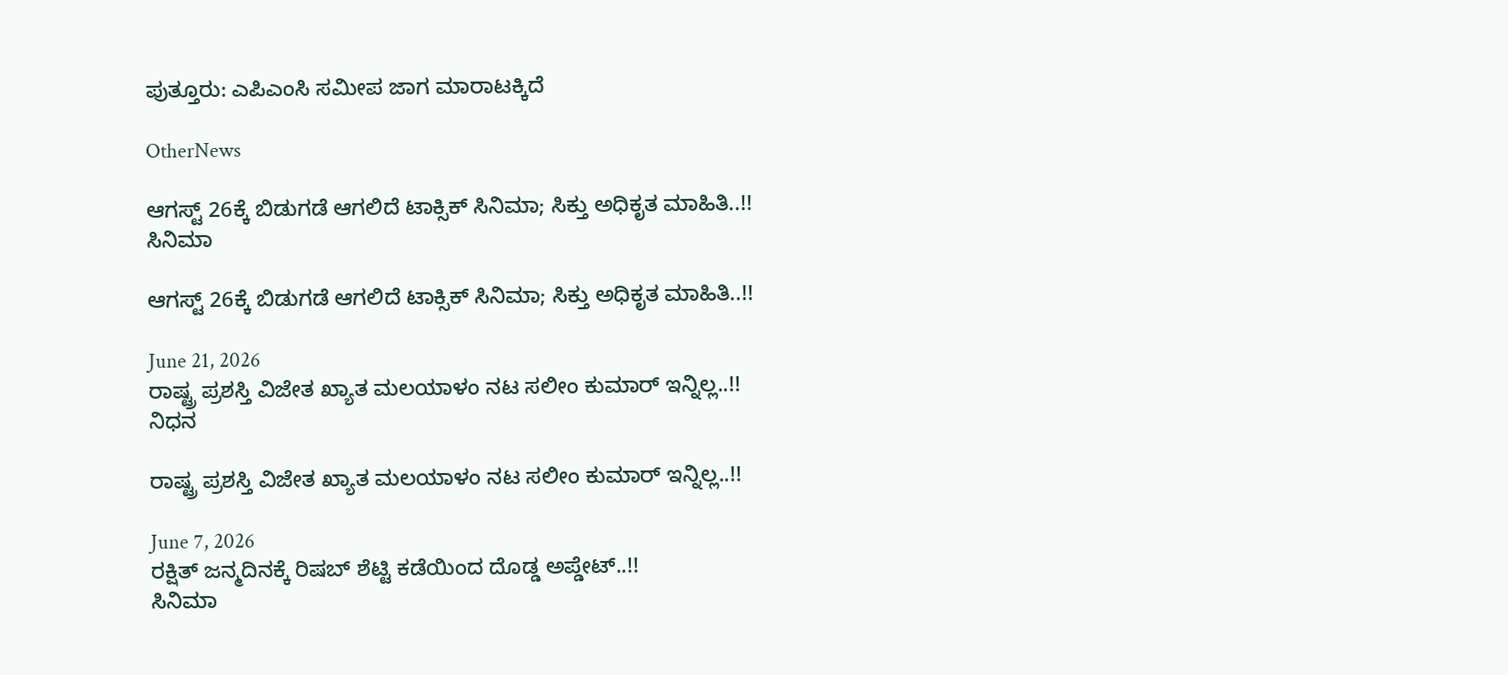ಪುತ್ತೂರು: ಎಪಿಎಂಸಿ ಸಮೀಪ ಜಾಗ ಮಾರಾಟಕ್ಕಿದೆ

OtherNews

ಆಗಸ್ಟ್ 26ಕ್ಕೆ ಬಿಡುಗಡೆ ಆಗಲಿದೆ ಟಾಕ್ಸಿಕ್ ಸಿನಿಮಾ; ಸಿಕ್ತು ಅಧಿಕೃತ ಮಾಹಿತಿ..!!
ಸಿನಿಮಾ

ಆಗಸ್ಟ್ 26ಕ್ಕೆ ಬಿಡುಗಡೆ ಆಗಲಿದೆ ಟಾಕ್ಸಿಕ್ ಸಿನಿಮಾ; ಸಿಕ್ತು ಅಧಿಕೃತ ಮಾಹಿತಿ..!!

June 21, 2026
ರಾಷ್ಟ್ರ ಪ್ರಶಸ್ತಿ ವಿಜೇತ ಖ್ಯಾತ ಮಲಯಾಳಂ ನಟ ಸಲೀಂ ಕುಮಾರ್ ಇನ್ನಿಲ್ಲ..!!
ನಿಧನ

ರಾಷ್ಟ್ರ ಪ್ರಶಸ್ತಿ ವಿಜೇತ ಖ್ಯಾತ ಮಲಯಾಳಂ ನಟ ಸಲೀಂ ಕುಮಾರ್ ಇನ್ನಿಲ್ಲ..!!

June 7, 2026
ರಕ್ಷಿತ್ ಜನ್ಮದಿನಕ್ಕೆ ರಿಷಬ್ ಶೆಟ್ಟಿ ಕಡೆಯಿಂದ ದೊಡ್ಡ ಅಪ್ಡೇಟ್..!!
ಸಿನಿಮಾ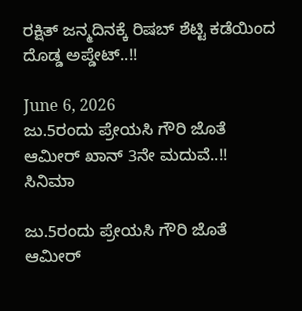ರಕ್ಷಿತ್ ಜನ್ಮದಿನಕ್ಕೆ ರಿಷಬ್ ಶೆಟ್ಟಿ ಕಡೆಯಿಂದ ದೊಡ್ಡ ಅಪ್ಡೇಟ್..!!

June 6, 2026
ಜು.5ರಂದು ಪ್ರೇಯಸಿ ಗೌರಿ ಜೊತೆ ಆಮೀರ್ ಖಾನ್ 3ನೇ ಮದುವೆ..!!
ಸಿನಿಮಾ

ಜು.5ರಂದು ಪ್ರೇಯಸಿ ಗೌರಿ ಜೊತೆ ಆಮೀರ್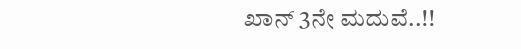ಖಾನ್ 3ನೇ ಮದುವೆ..!!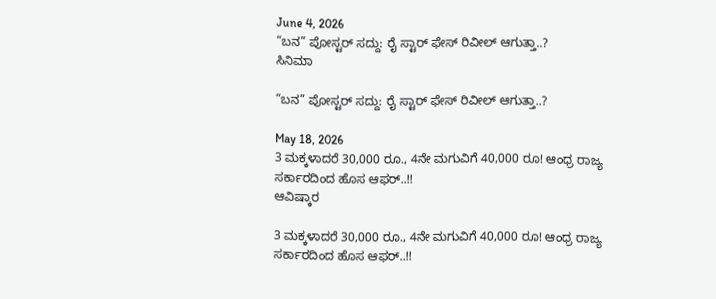June 4, 2026
“ಬನ” ಪೋಸ್ಟರ್ ಸದ್ದು: ರೈ ಸ್ಟಾರ್ ಫೇಸ್ ರಿವೀಲ್ ಆಗುತ್ತಾ..?
ಸಿನಿಮಾ

“ಬನ” ಪೋಸ್ಟರ್ ಸದ್ದು: ರೈ ಸ್ಟಾರ್ ಫೇಸ್ ರಿವೀಲ್ ಆಗುತ್ತಾ..?

May 18, 2026
3 ಮಕ್ಕಳಾದರೆ 30,000 ರೂ., 4ನೇ ಮಗುವಿಗೆ 40,000 ರೂ! ಆಂಧ್ರ ರಾಜ್ಯ ಸರ್ಕಾರದಿಂದ ಹೊಸ ಆಫರ್..!!
ಆವಿಷ್ಕಾರ

3 ಮಕ್ಕಳಾದರೆ 30,000 ರೂ., 4ನೇ ಮಗುವಿಗೆ 40,000 ರೂ! ಆಂಧ್ರ ರಾಜ್ಯ ಸರ್ಕಾರದಿಂದ ಹೊಸ ಆಫರ್..!!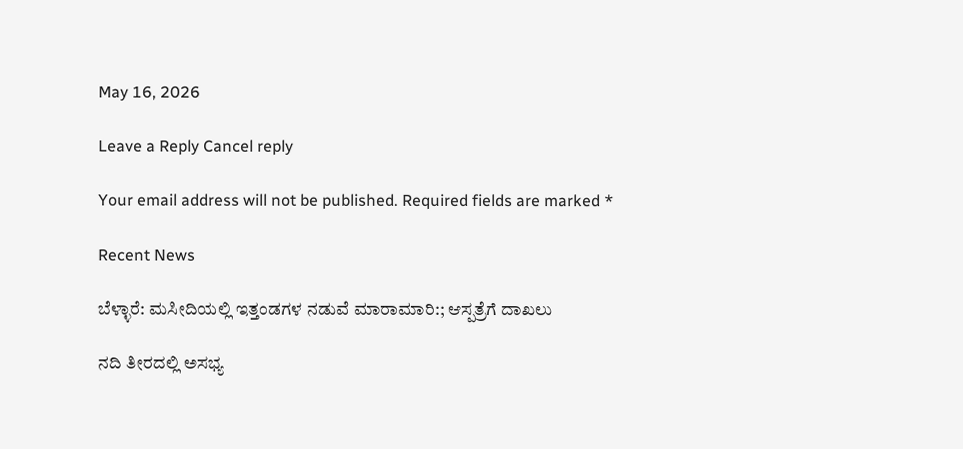May 16, 2026

Leave a Reply Cancel reply

Your email address will not be published. Required fields are marked *

Recent News

ಬೆಳ್ಳಾರೆ: ಮಸೀದಿಯಲ್ಲಿ ಇತ್ತಂಡಗಳ ನಡುವೆ ಮಾರಾಮಾರಿ:; ಆಸ್ಪತ್ರೆಗೆ ದಾಖಲು

ನದಿ ತೀರದಲ್ಲಿ ಅಸಭ್ಯ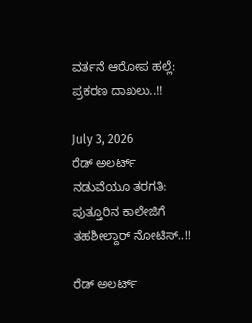ವರ್ತನೆ ಆರೋಪ ಹಲ್ಲೆ: ಪ್ರಕರಣ ದಾಖಲು..!!

July 3, 2026
ರೆಡ್ ಅಲರ್ಟ್ ನಡುವೆಯೂ ತರಗತಿ: ಪುತ್ತೂರಿನ ಕಾಲೇಜಿಗೆ ತಹಶೀಲ್ದಾರ್ ನೋಟಿಸ್..!!

ರೆಡ್ ಅಲರ್ಟ್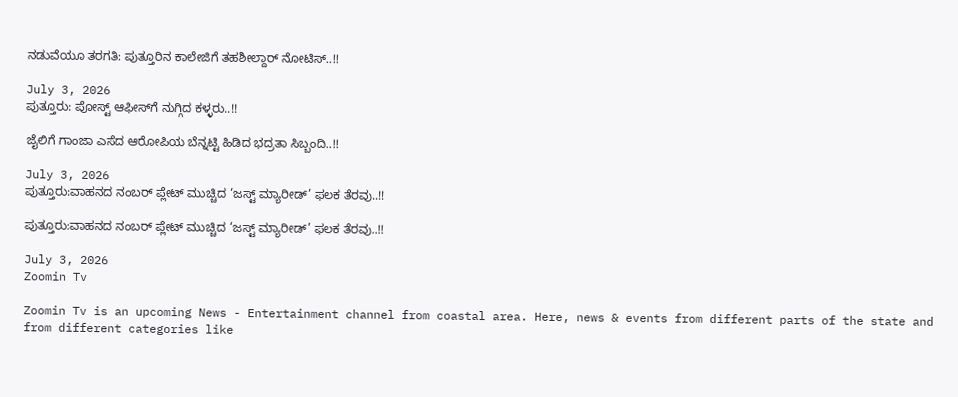ನಡುವೆಯೂ ತರಗತಿ: ಪುತ್ತೂರಿನ ಕಾಲೇಜಿಗೆ ತಹಶೀಲ್ದಾರ್ ನೋಟಿಸ್..!!

July 3, 2026
ಪುತ್ತೂರು: ಪೋಸ್ಟ್‌ ಆಫೀಸ್‌ಗೆ ನುಗ್ಗಿದ ಕಳ್ಳರು..!!

ಜೈಲಿಗೆ ಗಾಂಜಾ ಎಸೆದ ಆರೋಪಿಯ ಬೆನ್ನಟ್ಟಿ ಹಿಡಿದ ಭದ್ರತಾ ಸಿಬ್ಬಂದಿ..!!

July 3, 2026
ಪುತ್ತೂರು:ವಾಹನದ ನಂಬರ್ ಪ್ಲೇಟ್ ಮುಚ್ಚಿದ ‘ಜಸ್ಟ್ ಮ್ಯಾರೀಡ್’ ಫಲಕ ತೆರವು..!!

ಪುತ್ತೂರು:ವಾಹನದ ನಂಬರ್ ಪ್ಲೇಟ್ ಮುಚ್ಚಿದ ‘ಜಸ್ಟ್ ಮ್ಯಾರೀಡ್’ ಫಲಕ ತೆರವು..!!

July 3, 2026
Zoomin Tv

Zoomin Tv is an upcoming News - Entertainment channel from coastal area. Here, news & events from different parts of the state and from different categories like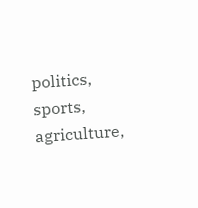politics, sports, agriculture,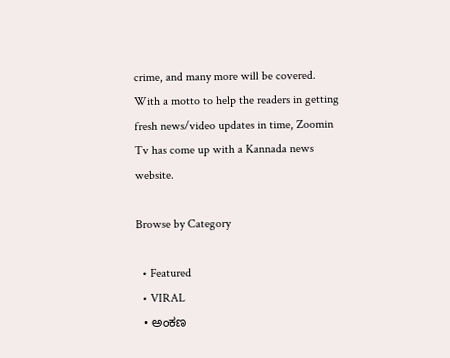crime, and many more will be covered. With a motto to help the readers in getting fresh news/video updates in time, Zoomin Tv has come up with a Kannada news website.

Browse by Category

  • Featured
  • VIRAL
  • ಅಂಕಣ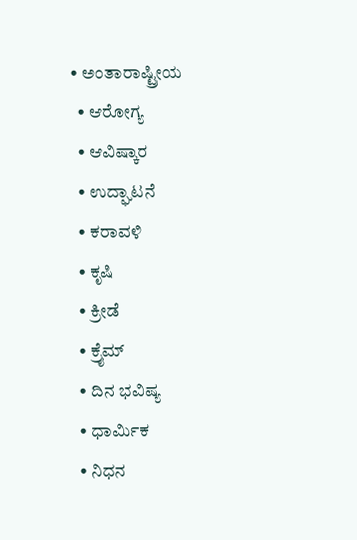• ಅಂತಾರಾಷ್ಟ್ರೀಯ
  • ಆರೋಗ್ಯ
  • ಆವಿಷ್ಕಾರ
  • ಉದ್ಘಾಟನೆ
  • ಕರಾವಳಿ
  • ಕೃಷಿ
  • ಕ್ರೀಡೆ
  • ಕ್ರೈಮ್
  • ದಿನ ಭವಿಷ್ಯ
  • ಧಾರ್ಮಿಕ
  • ನಿಧನ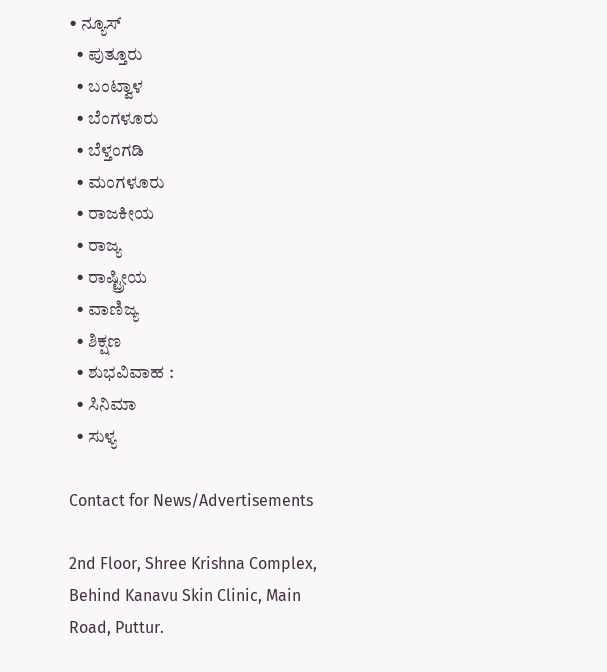• ನ್ಯೂಸ್
  • ಪುತ್ತೂರು
  • ಬಂಟ್ವಾಳ
  • ಬೆಂಗಳೂರು
  • ಬೆಳ್ತಂಗಡಿ
  • ಮಂಗಳೂರು
  • ರಾಜಕೀಯ
  • ರಾಜ್ಯ
  • ರಾಷ್ಟ್ರೀಯ
  • ವಾಣಿಜ್ಯ
  • ಶಿಕ್ಷಣ
  • ಶುಭವಿವಾಹ :
  • ಸಿನಿಮಾ
  • ಸುಳ್ಯ

Contact for News/Advertisements

2nd Floor, Shree Krishna Complex,
Behind Kanavu Skin Clinic, Main Road, Puttur.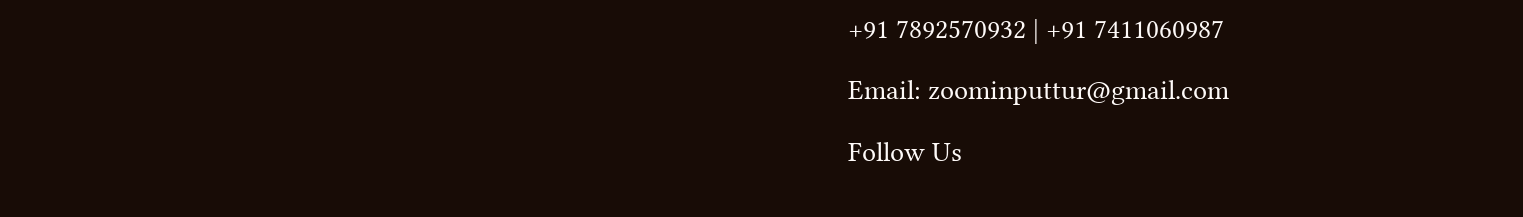+91 7892570932 | +91 7411060987

Email: zoominputtur@gmail.com

Follow Us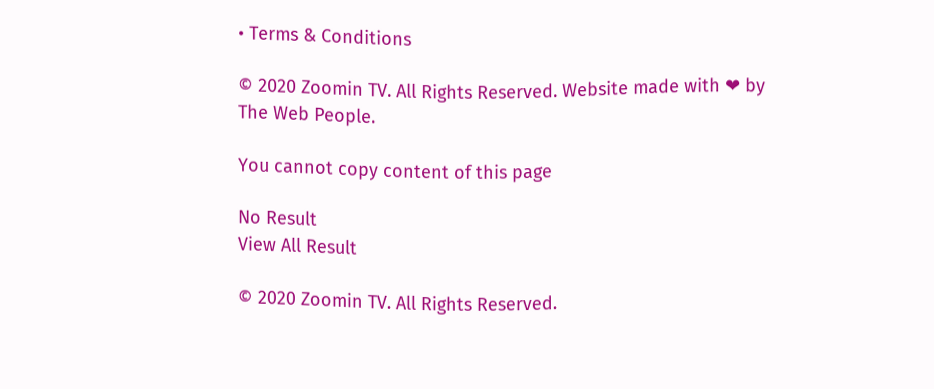• Terms & Conditions

© 2020 Zoomin TV. All Rights Reserved. Website made with ❤ by The Web People.

You cannot copy content of this page

No Result
View All Result

© 2020 Zoomin TV. All Rights Reserved.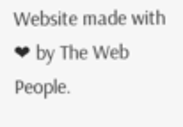Website made with ❤ by The Web People.